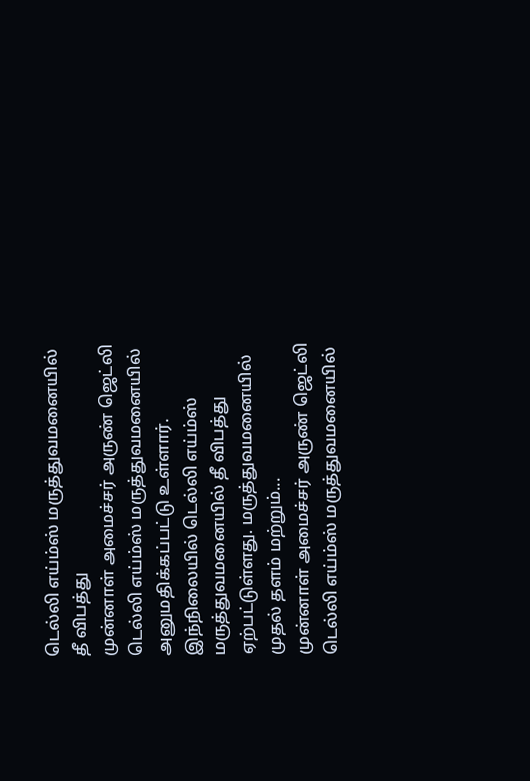டெல்லி எய்ம்ஸ் மருத்துவமனையில் தீ விபத்து
முன்னாள் அமைச்சர் அருண் ஜெட்லி டெல்லி எய்ம்ஸ் மருத்துவமனையில் அனுமதிக்கப்பட்டு உள்ளார். இந்நிலையில் டெல்லி எய்ம்ஸ் மருத்துவமனையில் தீ விபத்து ஏற்பட்டுள்ளது. மருத்துவமனையில் முதல் தளம் மற்றும்...
முன்னாள் அமைச்சர் அருண் ஜெட்லி டெல்லி எய்ம்ஸ் மருத்துவமனையில்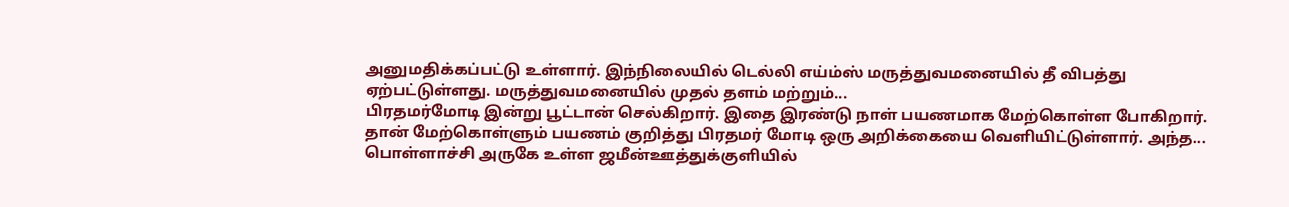அனுமதிக்கப்பட்டு உள்ளார். இந்நிலையில் டெல்லி எய்ம்ஸ் மருத்துவமனையில் தீ விபத்து ஏற்பட்டுள்ளது. மருத்துவமனையில் முதல் தளம் மற்றும்...
பிரதமர்மோடி இன்று பூட்டான் செல்கிறார். இதை இரண்டு நாள் பயணமாக மேற்கொள்ள போகிறார். தான் மேற்கொள்ளும் பயணம் குறித்து பிரதமர் மோடி ஒரு அறிக்கையை வெளியிட்டுள்ளார். அந்த...
பொள்ளாச்சி அருகே உள்ள ஜமீன்ஊத்துக்குளியில்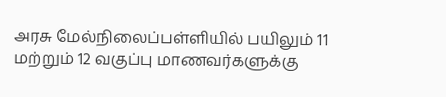அரசு மேல்நிலைப்பள்ளியில் பயிலும் 11 மற்றும் 12 வகுப்பு மாணவர்களுக்கு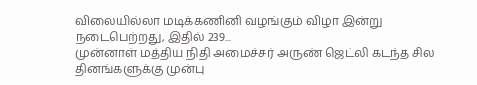விலையில்லா மடிக்கணினி வழங்கும் விழா இன்று நடைபெற்றது, இதில் 239...
முன்னாள் மத்திய நிதி அமைச்சர் அருண் ஜெட்லி கடந்த சில தினங்களுக்கு முன்பு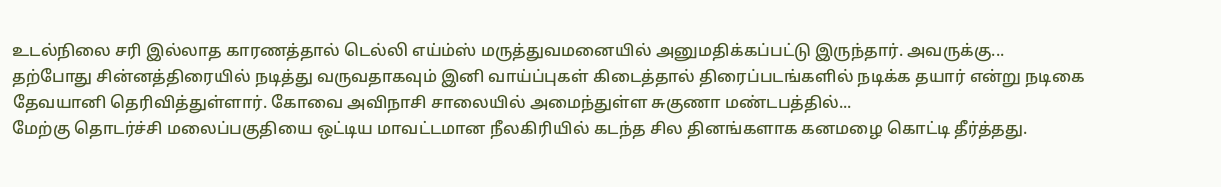உடல்நிலை சரி இல்லாத காரணத்தால் டெல்லி எய்ம்ஸ் மருத்துவமனையில் அனுமதிக்கப்பட்டு இருந்தார். அவருக்கு...
தற்போது சின்னத்திரையில் நடித்து வருவதாகவும் இனி வாய்ப்புகள் கிடைத்தால் திரைப்படங்களில் நடிக்க தயார் என்று நடிகை தேவயானி தெரிவித்துள்ளார். கோவை அவிநாசி சாலையில் அமைந்துள்ள சுகுணா மண்டபத்தில்...
மேற்கு தொடர்ச்சி மலைப்பகுதியை ஒட்டிய மாவட்டமான நீலகிரியில் கடந்த சில தினங்களாக கனமழை கொட்டி தீர்த்தது.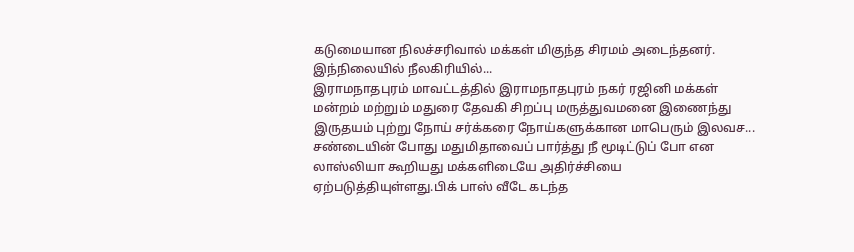கடுமையான நிலச்சரிவால் மக்கள் மிகுந்த சிரமம் அடைந்தனர். இந்நிலையில் நீலகிரியில்...
இராமநாதபுரம் மாவட்டத்தில் இராமநாதபுரம் நகர் ரஜினி மக்கள் மன்றம் மற்றும் மதுரை தேவகி சிறப்பு மருத்துவமனை இணைந்து இருதயம் புற்று நோய் சர்க்கரை நோய்களுக்கான மாபெரும் இலவச...
சண்டையின் போது மதுமிதாவைப் பார்த்து நீ மூடிட்டுப் போ என லாஸ்லியா கூறியது மக்களிடையே அதிர்ச்சியை ஏற்படுத்தியுள்ளது.பிக் பாஸ் வீடே கடந்த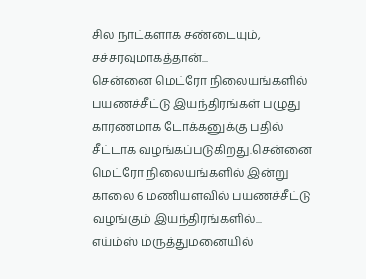சில நாட்களாக சண்டையும், சச்சரவுமாகத்தான்...
சென்னை மெட்ரோ நிலையங்களில் பயணச்சீட்டு இயந்திரங்கள் பழுது காரணமாக டோக்கனுக்கு பதில் சீட்டாக வழங்கப்படுகிறது.சென்னை மெட்ரோ நிலையங்களில் இன்று காலை 6 மணியளவில் பயணச்சீட்டு வழங்கும் இயந்திரங்களில்...
எய்ம்ஸ் மருத்துமனையில்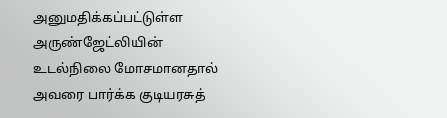அனுமதிக்கப்பட்டுள்ள அருண்ஜேட்லியின் உடல்நிலை மோசமானதால் அவரை பார்க்க குடியரசுத்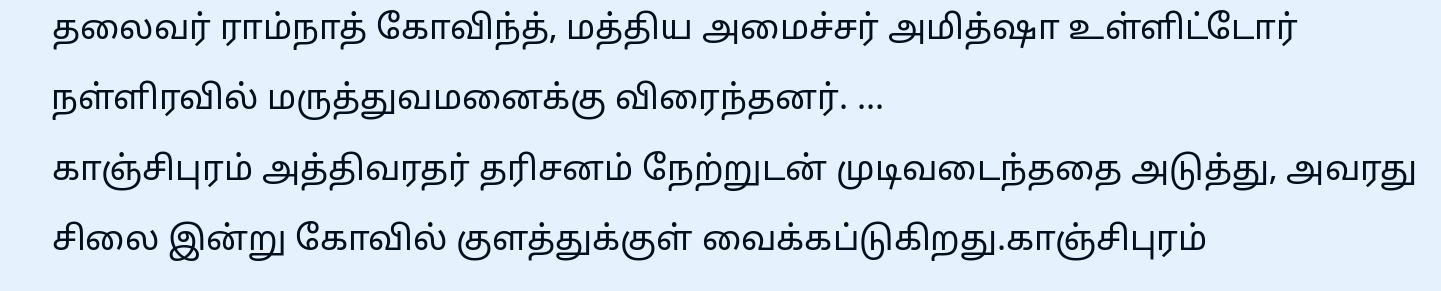தலைவர் ராம்நாத் கோவிந்த், மத்திய அமைச்சர் அமித்ஷா உள்ளிட்டோர் நள்ளிரவில் மருத்துவமனைக்கு விரைந்தனர். ...
காஞ்சிபுரம் அத்திவரதர் தரிசனம் நேற்றுடன் முடிவடைந்ததை அடுத்து, அவரது சிலை இன்று கோவில் குளத்துக்குள் வைக்கப்டுகிறது.காஞ்சிபுரம்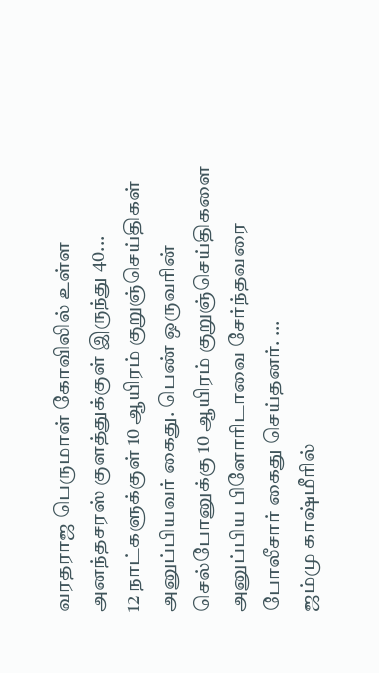வரதராஜ பெருமாள் கோவிலில் உள்ள அனந்தசரஸ் குளத்துக்குள் இருந்து 40...
12 நாட்களுக்குள் 10 ஆயிரம் குறுஞ்செய்திகள் அனுப்பியவர் கைது. பெண் ஒருவரின் செல்போனுக்கு 10 ஆயிரம் குறுஞ்செய்திகளை அனுப்பிய பிளோரிடாவை சேர்ந்தவரை போலீசார் கைது செய்தனர். ...
ஜம்மு காஷ்மீரில்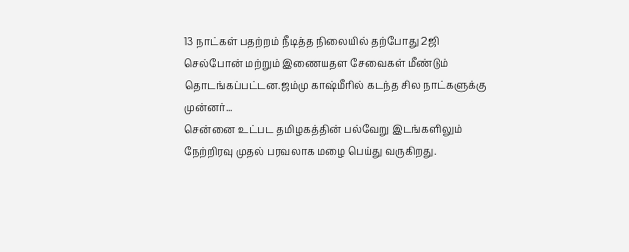13 நாட்கள் பதற்றம் நீடித்த நிலையில் தற்போது 2ஜி செல்போன் மற்றும் இணையதள சேவைகள் மீண்டும் தொடங்கப்பட்டன.ஜம்மு காஷ்மீரில் கடந்த சில நாட்களுக்கு முன்னர்...
சென்னை உட்பட தமிழகத்தின் பல்வேறு இடங்களிலும் நேற்றிரவு முதல் பரவலாக மழை பெய்து வருகிறது.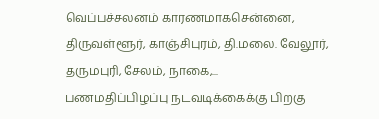வெப்பச்சலனம் காரணமாகசென்னை, திருவள்ளூர், காஞ்சிபுரம், தி.மலை. வேலூர், தருமபுரி, சேலம், நாகை,...
பணமதிப்பிழப்பு நடவடிக்கைக்கு பிறகு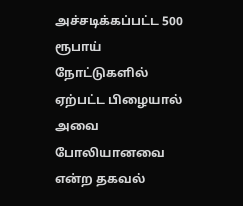அச்சடிக்கப்பட்ட 500 ரூபாய் நோட்டுகளில் ஏற்பட்ட பிழையால் அவை போலியானவை என்ற தகவல்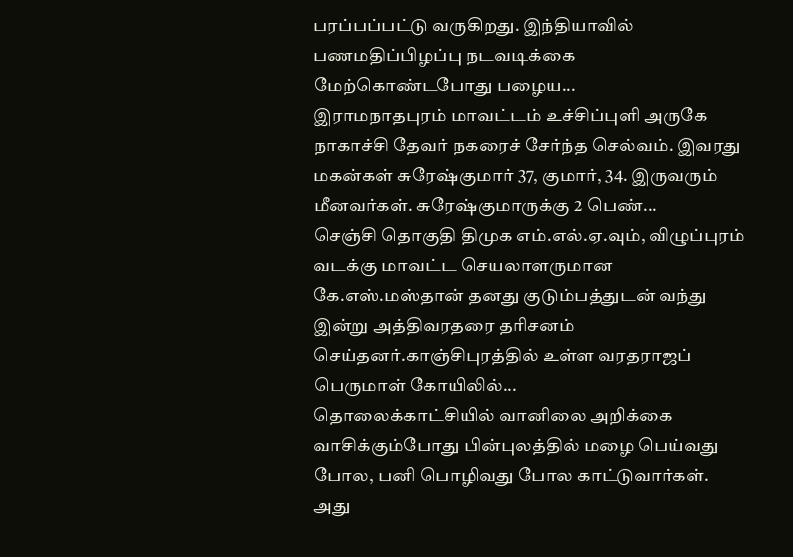பரப்பப்பட்டு வருகிறது. இந்தியாவில் பணமதிப்பிழப்பு நடவடிக்கை மேற்கொண்டபோது பழைய...
இராமநாதபுரம் மாவட்டம் உச்சிப்புளி அருகே நாகாச்சி தேவர் நகரைச் சேர்ந்த செல்வம். இவரது மகன்கள் சுரேஷ்குமார் 37, குமார், 34. இருவரும் மீனவர்கள். சுரேஷ்குமாருக்கு 2 பெண்...
செஞ்சி தொகுதி திமுக எம்.எல்.ஏ.வும், விழுப்புரம் வடக்கு மாவட்ட செயலாளருமான கே.எஸ்.மஸ்தான் தனது குடும்பத்துடன் வந்து இன்று அத்திவரதரை தரிசனம் செய்தனர்.காஞ்சிபுரத்தில் உள்ள வரதராஜப் பெருமாள் கோயிலில்...
தொலைக்காட்சியில் வானிலை அறிக்கை வாசிக்கும்போது பின்புலத்தில் மழை பெய்வது போல, பனி பொழிவது போல காட்டுவார்கள். அது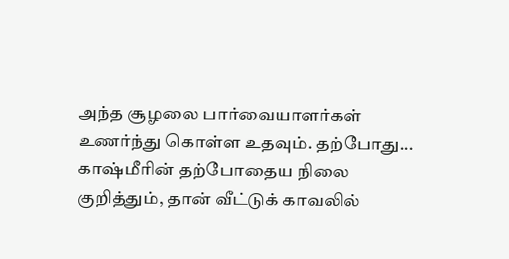அந்த சூழலை பார்வையாளர்கள் உணர்ந்து கொள்ள உதவும். தற்போது...
காஷ்மீரின் தற்போதைய நிலை குறித்தும், தான் வீட்டுக் காவலில்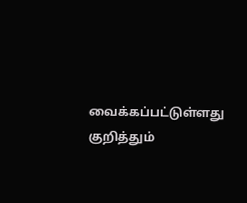வைக்கப்பட்டுள்ளது குறித்தும்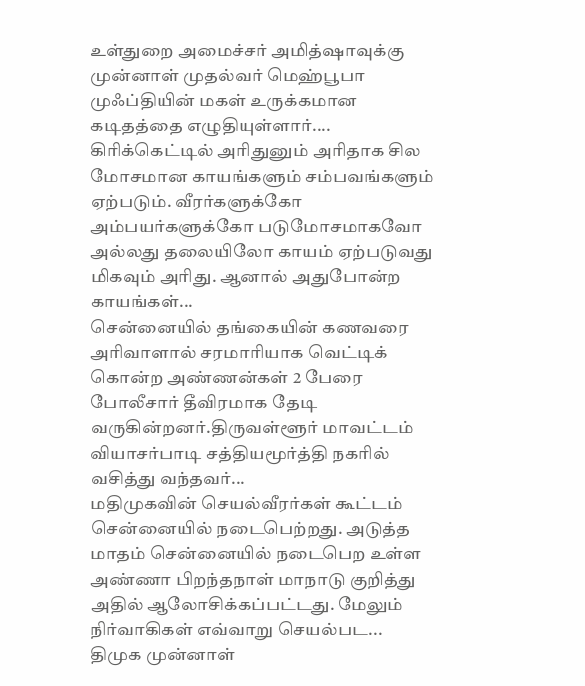உள்துறை அமைச்சர் அமித்ஷாவுக்கு முன்னாள் முதல்வர் மெஹ்பூபா முஃப்தியின் மகள் உருக்கமான கடிதத்தை எழுதியுள்ளார்....
கிரிக்கெட்டில் அரிதுனும் அரிதாக சில மோசமான காயங்களும் சம்பவங்களும் ஏற்படும். வீரர்களுக்கோ அம்பயர்களுக்கோ படுமோசமாகவோ அல்லது தலையிலோ காயம் ஏற்படுவது மிகவும் அரிது. ஆனால் அதுபோன்ற காயங்கள்...
சென்னையில் தங்கையின் கணவரை அரிவாளால் சரமாரியாக வெட்டிக் கொன்ற அண்ணன்கள் 2 பேரை போலீசார் தீவிரமாக தேடி வருகின்றனர்.திருவள்ளூர் மாவட்டம் வியாசர்பாடி சத்தியமூர்த்தி நகரில் வசித்து வந்தவர்...
மதிமுகவின் செயல்வீரர்கள் கூட்டம் சென்னையில் நடைபெற்றது. அடுத்த மாதம் சென்னையில் நடைபெற உள்ள அண்ணா பிறந்தநாள் மாநாடு குறித்து அதில் ஆலோசிக்கப்பட்டது. மேலும் நிர்வாகிகள் எவ்வாறு செயல்பட...
திமுக முன்னாள்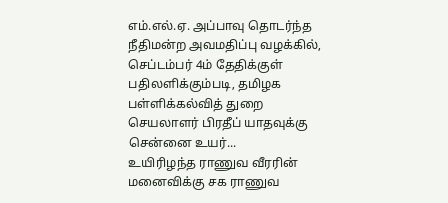எம்.எல்.ஏ. அப்பாவு தொடர்ந்த நீதிமன்ற அவமதிப்பு வழக்கில், செப்டம்பர் 4ம் தேதிக்குள் பதிலளிக்கும்படி, தமிழக பள்ளிக்கல்வித் துறை செயலாளர் பிரதீப் யாதவுக்கு சென்னை உயர்...
உயிரிழந்த ராணுவ வீரரின் மனைவிக்கு சக ராணுவ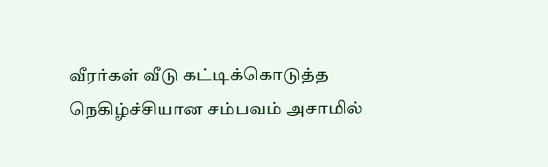வீரர்கள் வீடு கட்டிக்கொடுத்த நெகிழ்ச்சியான சம்பவம் அசாமில்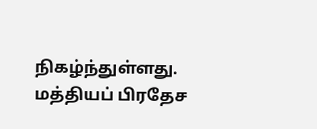நிகழ்ந்துள்ளது. மத்தியப் பிரதேச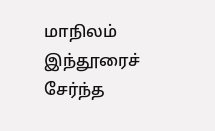மாநிலம் இந்தூரைச் சேர்ந்த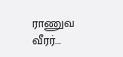ராணுவ வீரர்...